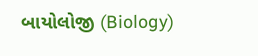બાયોલોજી (Biology)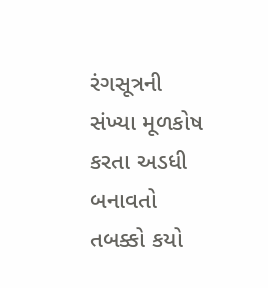રંગસૂત્રની સંખ્યા મૂળકોષ કરતા અડધી બનાવતો તબક્કો કયો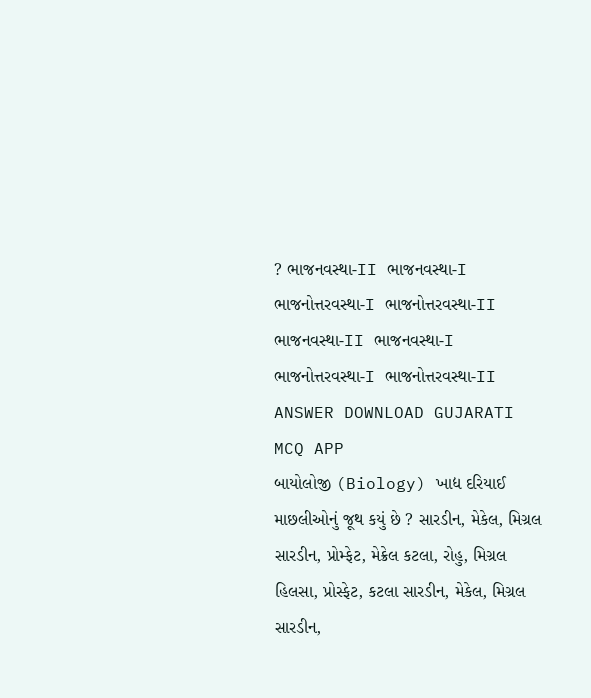? ભાજનવસ્થા-II ભાજનવસ્થા-I ભાજનોત્તરવસ્થા-I ભાજનોત્તરવસ્થા-II ભાજનવસ્થા-II ભાજનવસ્થા-I ભાજનોત્તરવસ્થા-I ભાજનોત્તરવસ્થા-II ANSWER DOWNLOAD GUJARATI MCQ APP
બાયોલોજી (Biology) ખાદ્ય દરિયાઈ માછલીઓનું જૂથ કયું છે ? સારડીન, મેકેલ, મિગ્રલ સારડીન, પ્રોમ્ફેટ, મેક્રેલ કટલા, રોહુ, મિગ્રલ હિલસા, પ્રોસ્ફેટ, કટલા સારડીન, મેકેલ, મિગ્રલ સારડીન,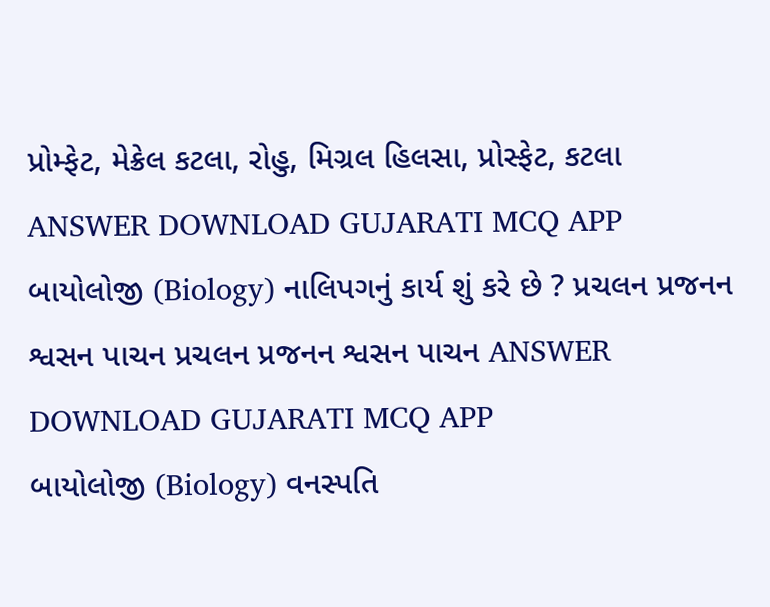પ્રોમ્ફેટ, મેક્રેલ કટલા, રોહુ, મિગ્રલ હિલસા, પ્રોસ્ફેટ, કટલા ANSWER DOWNLOAD GUJARATI MCQ APP
બાયોલોજી (Biology) નાલિપગનું કાર્ય શું કરે છે ? પ્રચલન પ્રજનન શ્વસન પાચન પ્રચલન પ્રજનન શ્વસન પાચન ANSWER DOWNLOAD GUJARATI MCQ APP
બાયોલોજી (Biology) વનસ્પતિ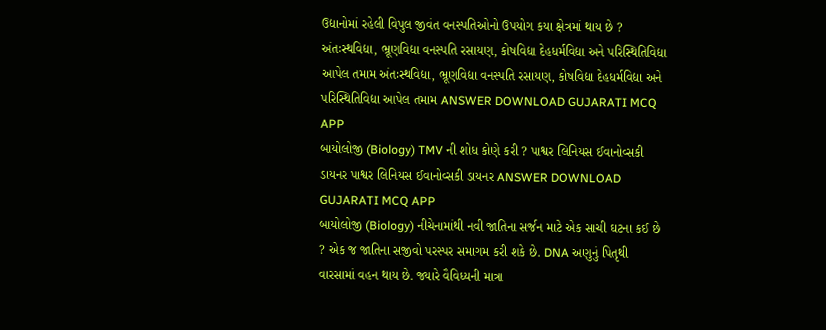ઉદ્યાનોમાં રહેલી વિપુલ જીવંત વનસ્પતિઓનો ઉપયોગ કયા ક્ષેત્રમાં થાય છે ? અંતઃસ્થવિદ્યા, ભ્રૂણવિદ્યા વનસ્પતિ રસાયણ, કોષવિદ્યા દેહધર્મવિદ્યા અને પરિસ્થિતિવિદ્યા આપેલ તમામ અંતઃસ્થવિદ્યા, ભ્રૂણવિદ્યા વનસ્પતિ રસાયણ, કોષવિદ્યા દેહધર્મવિદ્યા અને પરિસ્થિતિવિદ્યા આપેલ તમામ ANSWER DOWNLOAD GUJARATI MCQ APP
બાયોલોજી (Biology) TMV ની શોધ કોણે કરી ? પાશ્વર લિનિયસ ઈવાનોવ્સકી ડાયનર પાશ્વર લિનિયસ ઈવાનોવ્સકી ડાયનર ANSWER DOWNLOAD GUJARATI MCQ APP
બાયોલોજી (Biology) નીચેનામાંથી નવી જાતિના સર્જન માટે એક સાચી ઘટના કઈ છે ? એક જ જાતિના સજીવો પરસ્પર સમાગમ કરી શકે છે. DNA અણુનું પિતૃથી વારસામાં વહન થાય છે. જ્યારે વૈવિધ્યની માત્રા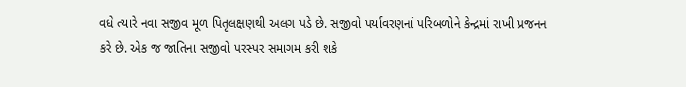વધે ત્યારે નવા સજીવ મૂળ પિતૃલક્ષણથી અલગ પડે છે. સજીવો પર્યાવરણનાં પરિબળોને કેન્દ્રમાં રાખી પ્રજનન કરે છે. એક જ જાતિના સજીવો પરસ્પર સમાગમ કરી શકે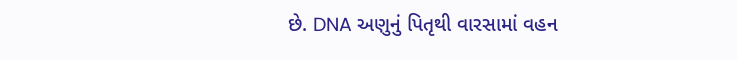છે. DNA અણુનું પિતૃથી વારસામાં વહન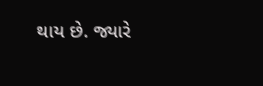થાય છે. જ્યારે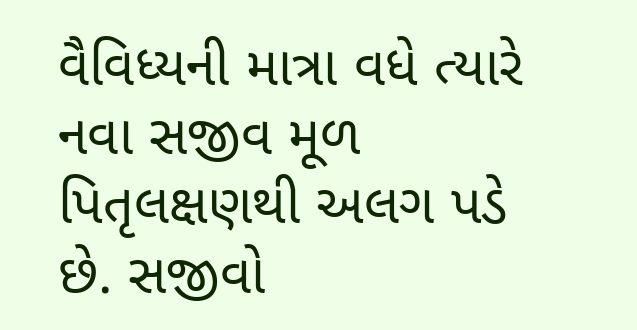વૈવિધ્યની માત્રા વધે ત્યારે નવા સજીવ મૂળ પિતૃલક્ષણથી અલગ પડે છે. સજીવો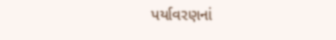પર્યાવરણનાં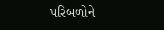પરિબળોને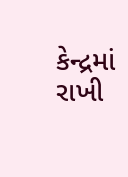કેન્દ્રમાં રાખી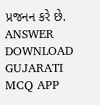પ્રજનન કરે છે. ANSWER DOWNLOAD GUJARATI MCQ APP